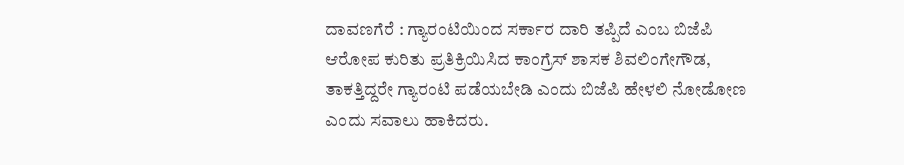ದಾವಣಗೆರೆ : ಗ್ಯಾರಂಟಿಯಿಂದ ಸರ್ಕಾರ ದಾರಿ ತಪ್ಪಿದೆ ಎಂಬ ಬಿಜೆಪಿ ಆರೋಪ ಕುರಿತು ಪ್ರತಿಕ್ರಿಯಿಸಿದ ಕಾಂಗ್ರೆಸ್ ಶಾಸಕ ಶಿವಲಿಂಗೇಗೌಡ, ತಾಕತ್ತಿದ್ದರೇ ಗ್ಯಾರಂಟಿ ಪಡೆಯಬೇಡಿ ಎಂದು ಬಿಜೆಪಿ ಹೇಳಲಿ ನೋಡೋಣ ಎಂದು ಸವಾಲು ಹಾಕಿದರು.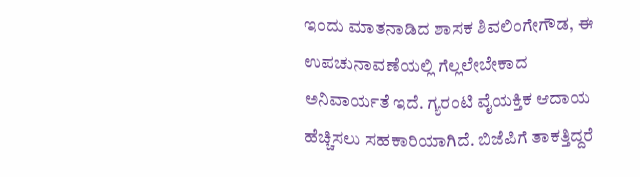ಇಂದು ಮಾತನಾಡಿದ ಶಾಸಕ ಶಿವಲಿಂಗೇಗೌಡ, ಈ ಉಪಚುನಾವಣೆಯಲ್ಲಿ ಗೆಲ್ಲಲೇಬೇಕಾದ ಅನಿವಾರ್ಯತೆ ಇದೆ. ಗ್ಯರಂಟಿ ವೈಯಕ್ತಿಕ ಆದಾಯ ಹೆಚ್ಚಿಸಲು ಸಹಕಾರಿಯಾಗಿದೆ. ಬಿಜೆಪಿಗೆ ತಾಕತ್ತಿದ್ದರೆ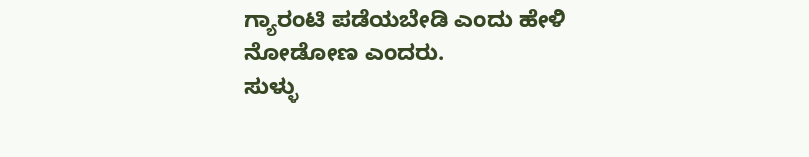ಗ್ಯಾರಂಟಿ ಪಡೆಯಬೇಡಿ ಎಂದು ಹೇಳಿ ನೋಡೋಣ ಎಂದರು.
ಸುಳ್ಳು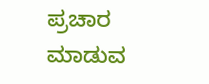ಪ್ರಚಾರ ಮಾಡುವ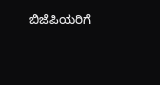ಬಿಜೆಪಿಯರಿಗೆ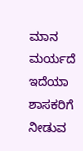ಮಾನ ಮರ್ಯದೆ ಇದೆಯಾ ಶಾಸಕರಿಗೆ ನೀಡುವ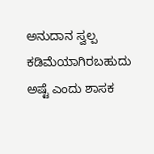ಅನುದಾನ ಸ್ವಲ್ಪ ಕಡಿಮೆಯಾಗಿರಬಹುದು ಅಷ್ಟೆ ಎಂದು ಶಾಸಕ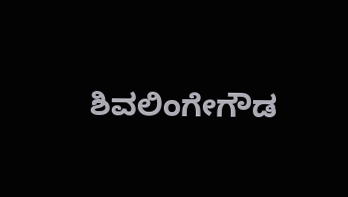ಶಿವಲಿಂಗೇಗೌಡ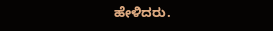ಹೇಳಿದರು.